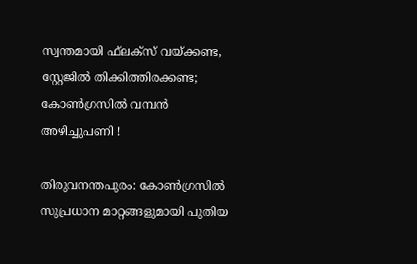സ്വന്തമായി ഫ്‌ലക്സ് വയ്ക്കണ്ട, സ്റ്റേജില്‍ തിക്കിത്തിരക്കണ്ട; കോണ്‍ഗ്രസില്‍ വമ്പന്‍ അഴിച്ചുപണി !

തിരുവനന്തപുരം: കോണ്‍ഗ്രസില്‍ സുപ്രധാന മാറ്റങ്ങളുമായി പുതിയ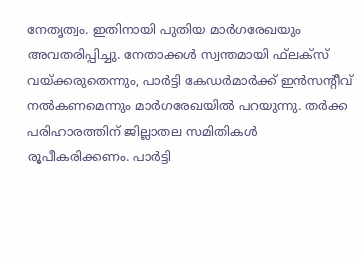നേതൃത്വം. ഇതിനായി പുതിയ മാര്‍ഗരേഖയും അവതരിപ്പിച്ചു. നേതാക്കള്‍ സ്വന്തമായി ഫ്‌ലക്സ് വയ്ക്കരുതെന്നും, പാര്‍ട്ടി കേഡര്‍മാര്‍ക്ക് ഇന്‍സന്റീവ് നല്‍കണമെന്നും മാര്‍ഗരേഖയില്‍ പറയുന്നു. തര്‍ക്ക പരിഹാരത്തിന് ജില്ലാതല സമിതികള്‍ രൂപീകരിക്കണം. പാര്‍ട്ടി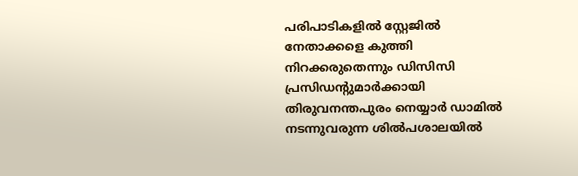പരിപാടികളില്‍ സ്റ്റേജില്‍ നേതാക്കളെ കുത്തി നിറക്കരുതെന്നും ഡിസിസി പ്രസിഡന്റുമാര്‍ക്കായി തിരുവനന്തപുരം നെയ്യാര്‍ ഡാമില്‍ നടന്നുവരുന്ന ശില്‍പശാലയില്‍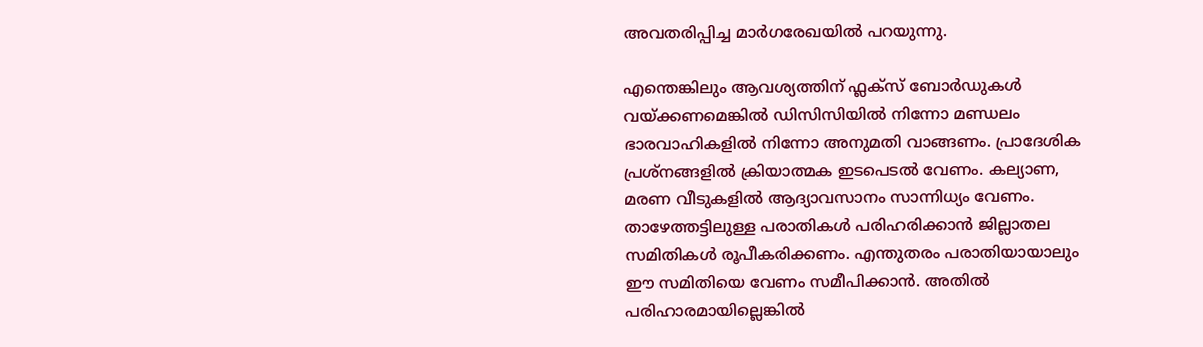അവതരിപ്പിച്ച മാര്‍ഗരേഖയില്‍ പറയുന്നു.

എന്തെങ്കിലും ആവശ്യത്തിന് ഫ്ലക്സ് ബോര്‍ഡുകള്‍ വയ്ക്കണമെങ്കില്‍ ഡിസിസിയില്‍ നിന്നോ മണ്ഡലം ഭാരവാഹികളില്‍ നിന്നോ അനുമതി വാങ്ങണം. പ്രാദേശിക പ്രശ്നങ്ങളില്‍ ക്രിയാത്മക ഇടപെടല്‍ വേണം. കല്യാണ, മരണ വീടുകളില്‍ ആദ്യാവസാനം സാന്നിധ്യം വേണം. താഴേത്തട്ടിലുള്ള പരാതികള്‍ പരിഹരിക്കാന്‍ ജില്ലാതല സമിതികള്‍ രൂപീകരിക്കണം. എന്തുതരം പരാതിയായാലും ഈ സമിതിയെ വേണം സമീപിക്കാന്‍. അതില്‍ പരിഹാരമായില്ലെങ്കില്‍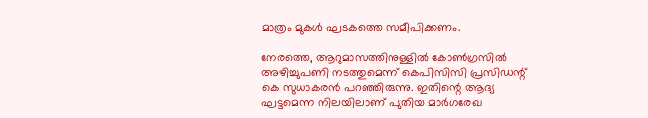മാത്രം മുകള്‍ ഘടകത്തെ സമീപിക്കണം.

നേരത്തെ, ആറുമാസത്തിനുള്ളില്‍ കോണ്‍ഗ്രസില്‍ അഴിച്ചുപണി നടത്തുമെന്ന് കെപിസിസി പ്രസിഡന്റ് കെ സുധാകരന്‍ പറഞ്ഞിരുന്നു. ഇതിന്റെ ആദ്യ ഘട്ടമെന്ന നിലയിലാണ് പുതിയ മാര്‍ഗരേഖ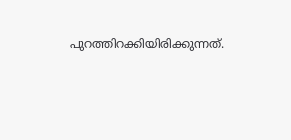പുറത്തിറക്കിയിരിക്കുന്നത്.